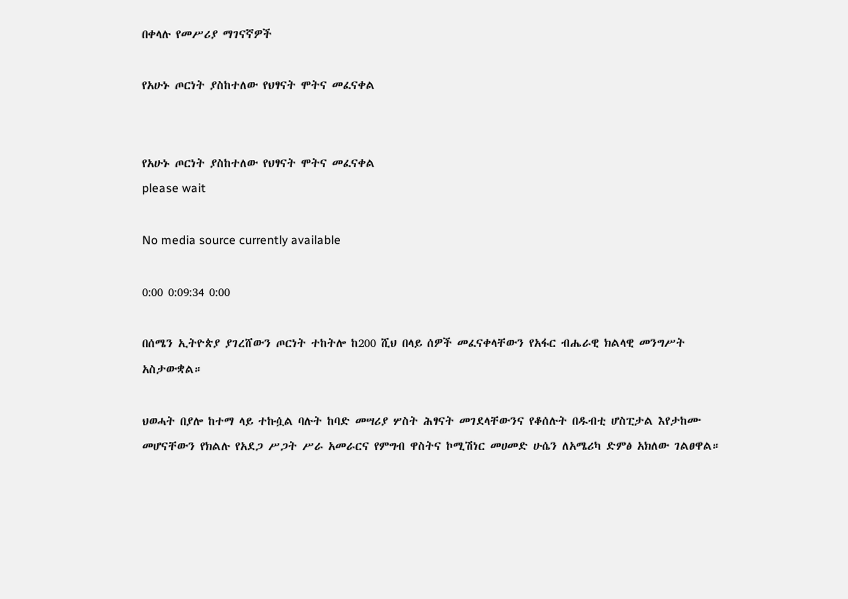በቀላሉ የመሥሪያ ማገናኛዎች

የአሁኑ ጦርነት ያስከተለው የህፃናት ሞትና መፈናቀል


የአሁኑ ጦርነት ያስከተለው የህፃናት ሞትና መፈናቀል
please wait

No media source currently available

0:00 0:09:34 0:00

በሰሜን ኢትዮጵያ ያገረሸውን ጦርነት ተከትሎ ከ200 ሺህ በላይ ሰዎች መፈናቀላቸውን የአፋር ብሔራዊ ክልላዊ መንግሥት አስታውቋል።

ህወሓት በያሎ ከተማ ላይ ተኩሷል ባሉት ከባድ መሣሪያ ሦስት ሕፃናት መገደላቸውንና የቆሰሉት በዱብቲ ሆስፒታል እየታከሙ መሆናቸውን የክልሉ የአደጋ ሥጋት ሥራ አመራርና የምግብ ዋስትና ኮሚሽነር መሀመድ ሁሴን ለአሜሪካ ድምፅ አክለው ገልፀዋል።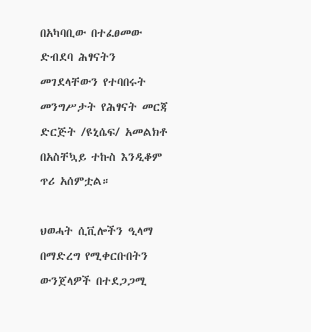በአካባቢው በተፈፀመው ድብደባ ሕፃናትን መገደላቸውን የተባበሩት መንግሥታት የሕፃናት መርጃ ድርጅት /ዩኒሴፍ/ አመልክቶ በአስቸኳይ ተኩስ እንዲቆም ጥሪ አሰምቷል።

ህወሓት ሲቪሎችን ዒላማ በማድረግ የሚቀርቡበትን ውንጀላዎች በተደጋጋሚ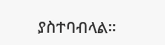ያስተባብላል።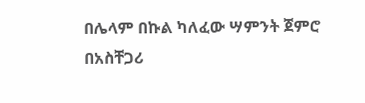በሌላም በኩል ካለፈው ሣምንት ጀምሮ በአስቸጋሪ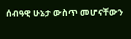ሰብዓዊ ሁኔታ ውስጥ መሆናቸውን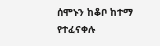ሰሞኑን ከቆቦ ከተማ የተፈናቀሉ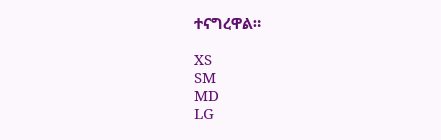ተናግረዋል።

XS
SM
MD
LG